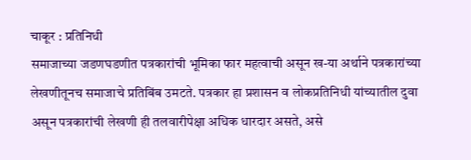चाकूर : प्रतिनिधी
समाजाच्या जडणघडणीत पत्रकारांची भूमिका फार महत्वाची असून ख-या अर्थाने पत्रकारांच्या लेखणीतूनच समाजाचे प्रतिबिंब उमटते. पत्रकार हा प्रशासन व लोकप्रतिनिधी यांच्यातील दुवा असून पत्रकारांची लेखणी ही तलवारीपेक्षा अधिक धारदार असते, असे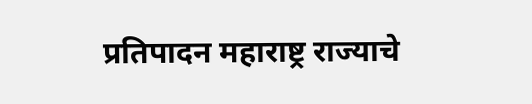प्रतिपादन महाराष्ट्र राज्याचे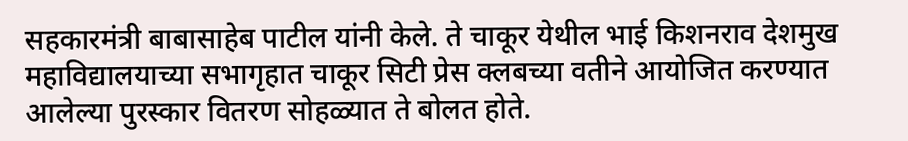सहकारमंत्री बाबासाहेब पाटील यांनी केले. ते चाकूर येथील भाई किशनराव देशमुख महाविद्यालयाच्या सभागृहात चाकूर सिटी प्रेस क्लबच्या वतीने आयोजित करण्यात आलेल्या पुरस्कार वितरण सोहळ्यात ते बोलत होते.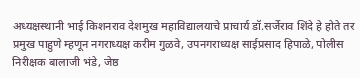अध्यक्षस्थानी भाई किशनराव देशमुख महाविद्यालयाचे प्राचार्य डॉ.सर्जेराव शिंदे हे होते तर प्रमुख पाहुणे म्हणून नगराध्यक्ष करीम गुळवे, उपनगराध्यक्ष साईप्रसाद हिपाळे, पोलीस निरीक्षक बालाजी भंडे, जेष्ठ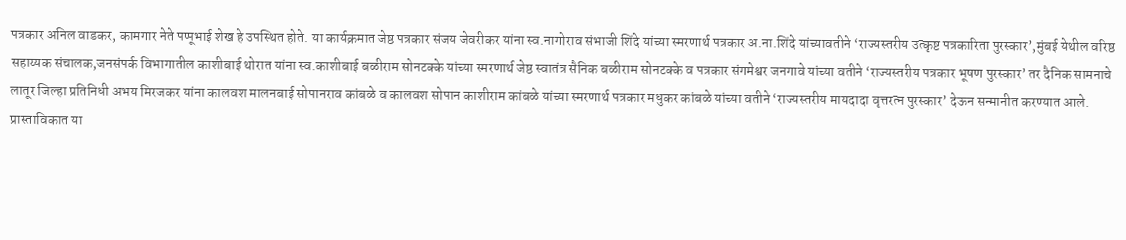पत्रकार अनिल वाडकर, कामगार नेते पप्पूभाई शेख हे उपस्थित होते. या कार्यक्रमात जेष्ठ पत्रकार संजय जेवरीकर यांना स्व.नागोराव संभाजी शिंदे यांच्या स्मरणार्थ पत्रकार अ.ना.शिंदे यांच्यावतीने ‘राज्यस्तरीय उत्कृष्ट पत्रकारिता पुरस्कार’,मुंबई येथील वरिष्ठ सहाय्यक संचालक,जनसंपर्क विभागातील काशीबाई थोरात यांना स्व.काशीबाई बळीराम सोनटक्के यांच्या स्मरणार्थ जेष्ठ स्वातंत्र सैनिक बळीराम सोनटक्के व पत्रकार संगमेश्वर जनगावे यांच्या वतीने ‘राज्यस्तरीय पत्रकार भूषण पुरस्कार’ तर दैनिक सामनाचे लातूर जिल्हा प्रतिनिधी अभय मिरजकर यांना कालवश मालनबाई सोपानराव कांबळे व कालवश सोपान काशीराम कांबळे यांच्या स्मरणार्थ पत्रकार मधुकर कांबळे यांच्या वतीने ‘राज्यस्तरीय मायदादा वृत्तरत्न पुरस्कार’ देऊन सन्मानीत करण्यात आले.
प्रास्ताविकात या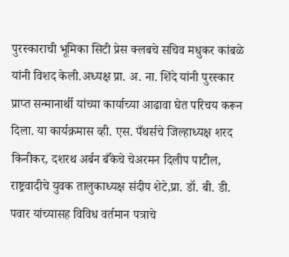पुरस्काराची भूमिका सिटी प्रेस क्लबचे सचिव मधुकर कांबळे यांनी विशद केली.अध्यक्ष प्रा. अ. ना. शिंदे यांनी पुरस्कार प्राप्त सन्मानार्थी यांच्या कार्याच्या आढावा घेत परिचय करून दिला. या कार्यक्रमास व्ही. एस. पँथर्सचे जिल्हाध्यक्ष शरद किनीकर, दशरथ अर्बन बँकेचे चेअरमन दिलीप पाटील, राष्ट्रवादीचे युवक तालुकाध्यक्ष संदीप शेटे,प्रा. डॉ. बी. डी. पवार यांच्यासह विविध वर्तमान पत्राचे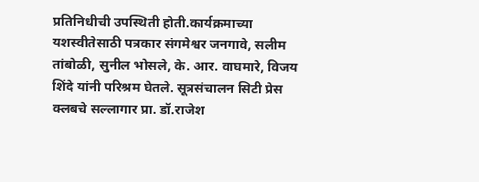प्रतिनिधीची उपस्थिती होती.कार्यक्रमाच्या यशस्वीतेसाठी पत्रकार संगमेश्वर जनगावे, सलीम तांबोळी, सुनील भोसले, के. आर. वाघमारे, विजय शिंदे यांनी परिश्रम घेतले. सूत्रसंचालन सिटी प्रेस क्लबचे सल्लागार प्रा. डॉ.राजेश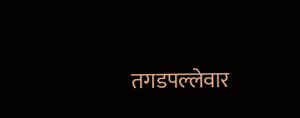तगडपल्लेवार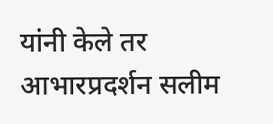यांनी केले तर आभारप्रदर्शन सलीम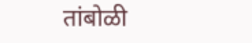तांबोळी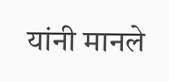यांनी मानले